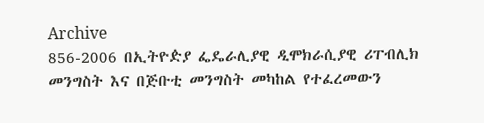Archive
856-2006 በኢትዮዽያ ፌዴራሊያዊ ዲሞክራሲያዊ ሪፐብሊክ መንግስት እና በጅቡቲ መንግስት መካከል የተፈረመውን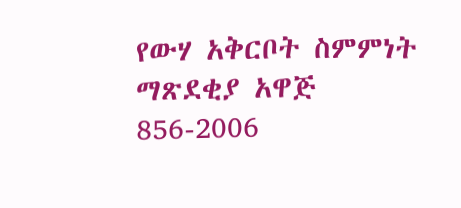የውሃ አቅርቦት ስምምነት ማጽደቂያ አዋጅ
856-2006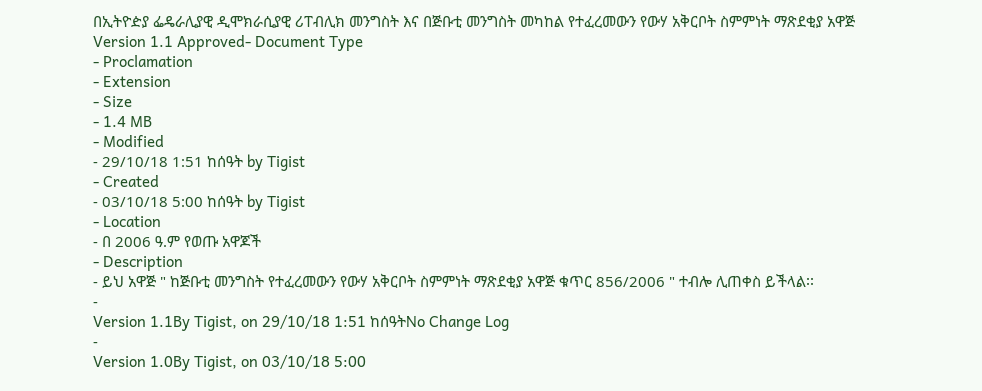በኢትዮዽያ ፌዴራሊያዊ ዲሞክራሲያዊ ሪፐብሊክ መንግስት እና በጅቡቲ መንግስት መካከል የተፈረመውን የውሃ አቅርቦት ስምምነት ማጽደቂያ አዋጅ
Version 1.1 Approved- Document Type
- Proclamation
- Extension
- Size
- 1.4 MB
- Modified
- 29/10/18 1:51 ከሰዓት by Tigist
- Created
- 03/10/18 5:00 ከሰዓት by Tigist
- Location
- በ 2006 ዓ.ም የወጡ አዋጆች
- Description
- ይህ አዋጅ " ከጅቡቲ መንግስት የተፈረመውን የውሃ አቅርቦት ስምምነት ማጽደቂያ አዋጅ ቁጥር 856/2006 " ተብሎ ሊጠቀስ ይችላል፡፡
-
Version 1.1By Tigist, on 29/10/18 1:51 ከሰዓትNo Change Log
-
Version 1.0By Tigist, on 03/10/18 5:00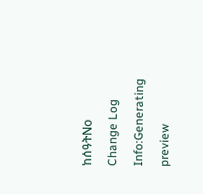ከሰዓትNo Change Log
Info:Generating preview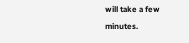will take a few minutes.